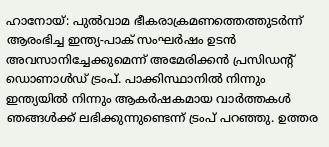ഹാനോയ്: പുല്‍വാമ ഭീകരാക്രമണത്തെത്തുടര്‍ന്ന് ആരംഭിച്ച ഇന്ത്യ-പാക് സംഘര്‍ഷം ഉടന്‍ അവസാനിച്ചേക്കുമെന്ന് അമേരിക്കന്‍ പ്രസിഡന്റ് ഡൊണാള്‍ഡ് ട്രംപ്. പാക്കിസ്ഥാനില്‍ നിന്നും ഇന്ത്യയില്‍ നിന്നും ആകര്‍ഷകമായ വാര്‍ത്തകള്‍ ഞങ്ങള്‍ക്ക് ലഭിക്കുന്നുണ്ടെന്ന് ട്രംപ് പറഞ്ഞു. ഉത്തര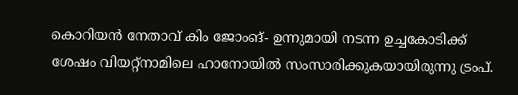കൊറിയന്‍ നേതാവ് കിം ജോംങ്- ഉന്നുമായി നടന്ന ഉച്ചകോടിക്ക് ശേഷം വിയറ്റ്‌നാമിലെ ഹാനോയില്‍ സംസാരിക്കുകയായിരുന്നു ട്രംപ്.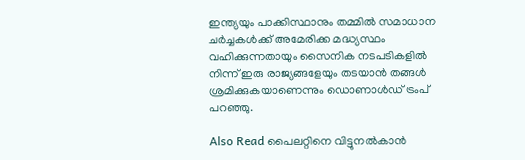ഇന്ത്യയും പാക്കിസ്ഥാനും തമ്മില്‍ സമാധാന ചര്‍ച്ചകള്‍ക്ക് അമേരിക്ക മദ്ധ്യസ്ഥം വഹിക്കുന്നതായും സൈനിക നടപടികളില്‍ നിന്ന് ഇരു രാജ്യങ്ങളേയും തടയാന്‍ തങ്ങള്‍ ശ്രമിക്കുകയാണെന്നും ഡൊണാള്‍ഡ് ട്രംപ് പറഞ്ഞു.

Also Read പൈലറ്റിനെ വിട്ടുനല്‍കാന്‍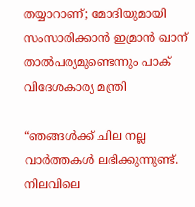തയ്യാറാണ്; മോദിയുമായി സംസാരിക്കാന്‍ ഇമ്രാന്‍ ഖാന് താല്‍പര്യമുണ്ടെന്നും പാക് വിദേശകാര്യ മന്ത്രി

“ഞങ്ങള്‍ക്ക് ചില നല്ല വാര്‍ത്തകള്‍ ലഭിക്കുന്നുണ്ട്. നിലവിലെ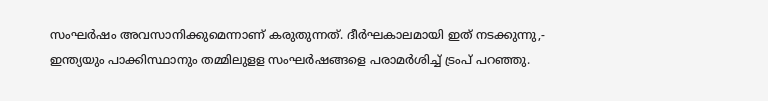സംഘര്‍ഷം അവസാനിക്കുമെന്നാണ് കരുതുന്നത്. ദീര്‍ഘകാലമായി ഇത് നടക്കുന്നു,- ഇന്ത്യയും പാക്കിസ്ഥാനും തമ്മിലുളള സംഘര്‍ഷങ്ങളെ പരാമര്‍ശിച്ച് ട്രംപ് പറഞ്ഞു.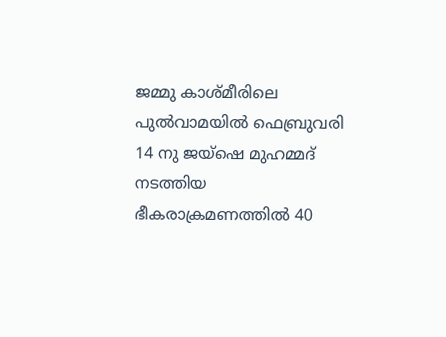ജമ്മു കാശ്മീരിലെ പുല്‍വാമയില്‍ ഫെബ്രുവരി 14 നു ജയ്‌ഷെ മുഹമ്മദ് നടത്തിയ ഭീകരാക്രമണത്തില്‍ 40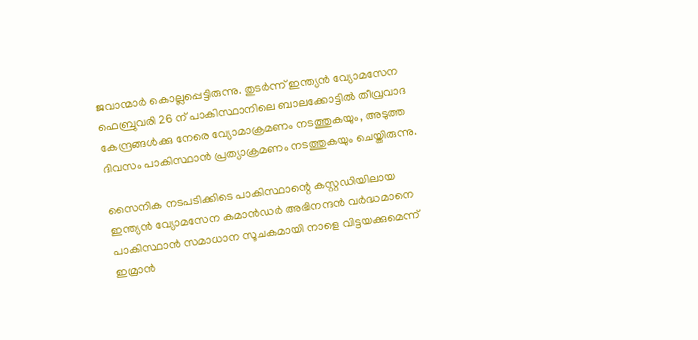ജവാന്മാര്‍ കൊല്ലപ്പെട്ടിരുന്നു. തുടര്‍ന്ന് ഇന്ത്യന്‍ വ്യോമസേന ഫെബ്രുവരി 26 ന് പാകിസ്ഥാനിലെ ബാലക്കോട്ടില്‍ തീവ്രവാദ കേന്ദ്രങ്ങള്‍ക്കു നേരെ വ്യോമാക്രമണം നടത്തുകയും, അടുത്ത ദിവസം പാകിസ്ഥാന്‍ പ്രത്യാക്രമണം നടത്തുകയും ചെയ്തിരുന്നു.

സൈനിക നടപടിക്കിടെ പാകിസ്ഥാന്റെ കസ്റ്റഡിയിലായ ഇന്ത്യന്‍ വ്യോമസേന കമാന്‍ഡര്‍ അഭിനന്ദന്‍ വര്‍ദ്ധമാനെ പാകിസ്ഥാന്‍ സമാധാന സൂചകമായി നാളെ വിട്ടയക്കുമെന്ന് ഇമ്രാന്‍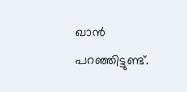ഖാന്‍ പറഞ്ഞിട്ടുണ്ട്.